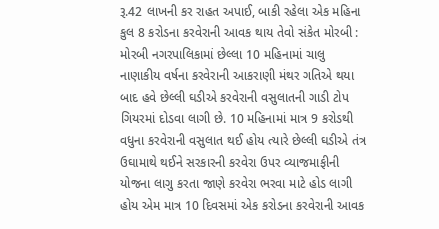રૂ.42 લાખની કર રાહત અપાઈ, બાકી રહેલા એક મહિના કુલ 8 કરોડના કરવેરાની આવક થાય તેવો સંકેત મોરબી : મોરબી નગરપાલિકામાં છેલ્લા 10 મહિનામાં ચાલુ નાણાકીય વર્ષના કરવેરાની આકરાણી મંથર ગતિએ થયા બાદ હવે છેલ્લી ઘડીએ કરવેરાની વસુલાતની ગાડી ટોપ ગિયરમાં દોડવા લાગી છે. 10 મહિનામાં માત્ર 9 કરોડથી વધુના કરવેરાની વસુલાત થઈ હોય ત્યારે છેલ્લી ઘડીએ તંત્ર ઉઘામાથે થઈને સરકારની કરવેરા ઉપર વ્યાજમાફીની યોજના લાગુ કરતા જાણે કરવેરા ભરવા માટે હોડ લાગી હોય એમ માત્ર 10 દિવસમાં એક કરોડના કરવેરાની આવક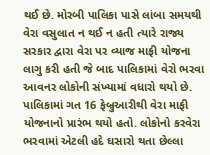થઈ છે. મોરબી પાલિકા પાસે લાંબા સમયથી વેરા વસુલાત ન થઈ ન હતી ત્યારે રાજ્ય સરકાર દ્વારા વેરા પર વ્યાજ માફી યોજના લાગુ કરી હતી જે બાદ પાલિકામાં વેરો ભરવા આવનર લોકોની સંખ્યામાં વધારો થયો છે. પાલિકામાં ગત 16 ફેબ્રુઆરીથી વેરા માફી યોજનાનો પ્રારંભ થયો હતો. લોકોનો કરવેરા ભરવામાં એટલી હદે ઘસારો થતા છેલ્લા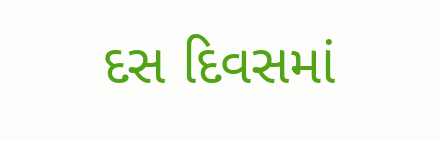દસ દિવસમાં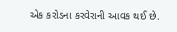એક કરોડના કરવેરાની આવક થઈ છે.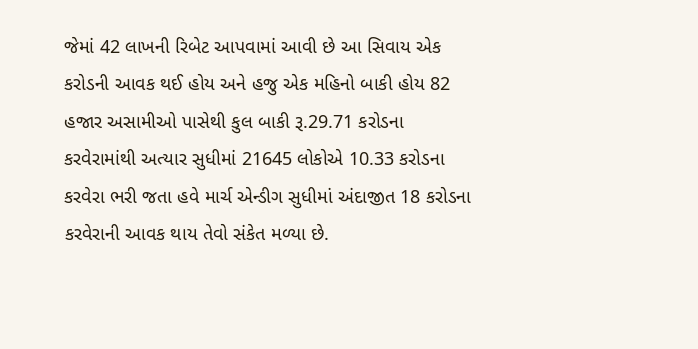જેમાં 42 લાખની રિબેટ આપવામાં આવી છે આ સિવાય એક કરોડની આવક થઈ હોય અને હજુ એક મહિનો બાકી હોય 82 હજાર અસામીઓ પાસેથી કુલ બાકી રૂ.29.71 કરોડના કરવેરામાંથી અત્યાર સુધીમાં 21645 લોકોએ 10.33 કરોડના કરવેરા ભરી જતા હવે માર્ચ એન્ડીગ સુધીમાં અંદાજીત 18 કરોડના કરવેરાની આવક થાય તેવો સંકેત મળ્યા છે.